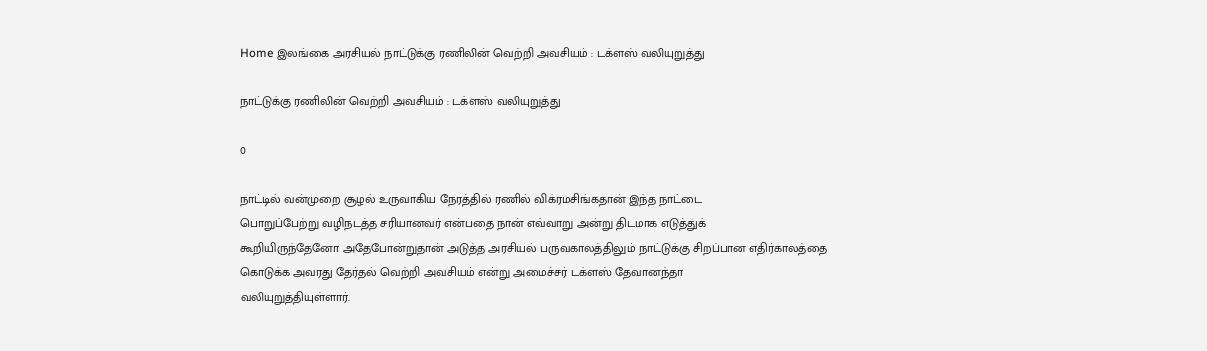Home இலங்கை அரசியல் நாட்டுக்கு ரணிலின் வெற்றி அவசியம் : டக்ளஸ் வலியுறுத்து

நாட்டுக்கு ரணிலின் வெற்றி அவசியம் : டக்ளஸ் வலியுறுத்து

0

நாட்டில் வன்முறை சூழல் உருவாகிய நேரத்தில் ரணில் விக்ரமசிங்கதான் இந்த நாட்டை
பொறுப்பேற்று வழிநடத்த சரியானவர் என்பதை நான் எவ்வாறு அன்று திடமாக எடுத்துக்
கூறியிருந்தேனோ அதேபோன்றுதான் அடுத்த அரசியல் பருவகாலத்திலும் நாட்டுக்கு சிறப்பான எதிர்காலத்தை
கொடுக்க அவரது தேர்தல் வெற்றி அவசியம் என்று அமைச்சர் டக்ளஸ் தேவானந்தா
வலியுறுத்தியுள்ளார்.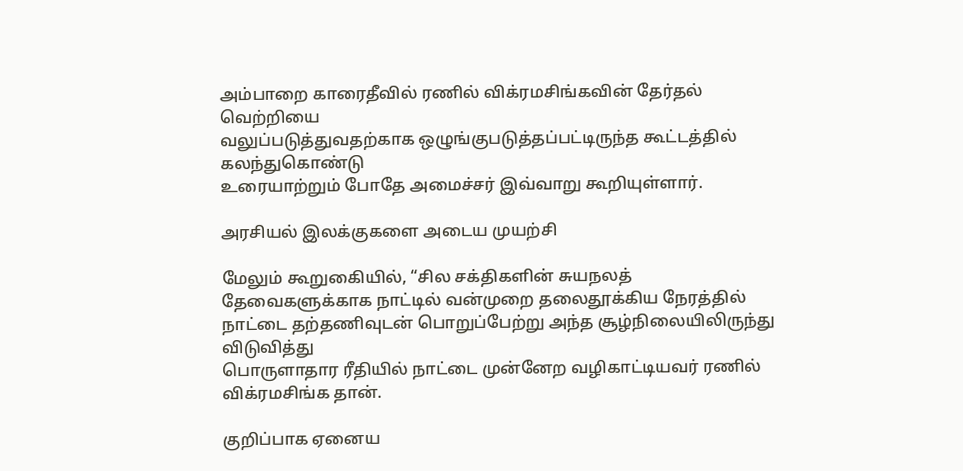அம்பாறை காரைதீவில் ரணில் விக்ரமசிங்கவின் தேர்தல் வெற்றியை
வலுப்படுத்துவதற்காக ஒழுங்குபடுத்தப்பட்டிருந்த கூட்டத்தில் கலந்துகொண்டு
உரையாற்றும் போதே அமைச்சர் இவ்வாறு கூறியுள்ளார்.

அரசியல் இலக்குகளை அடைய முயற்சி

மேலும் கூறுகைியில், “சில சக்திகளின் சுயநலத் தேவைகளுக்காக நாட்டில் வன்முறை தலைதூக்கிய நேரத்தில்
நாட்டை தற்தணிவுடன் பொறுப்பேற்று அந்த சூழ்நிலையிலிருந்து விடுவித்து
பொருளாதார ரீதியில் நாட்டை முன்னேற வழிகாட்டியவர் ரணில் விக்ரமசிங்க தான்.

குறிப்பாக ஏனைய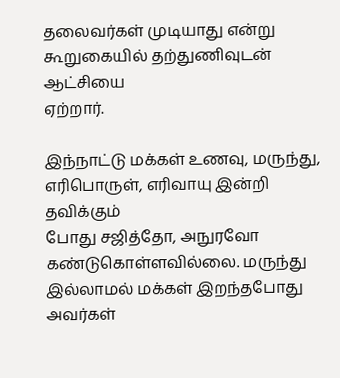தலைவர்கள் முடியாது என்று கூறுகையில் தற்துணிவுடன் ஆட்சியை
ஏற்றார்.

இந்நாட்டு மக்கள் உணவு, மருந்து, எரிபொருள், எரிவாயு இன்றி தவிக்கும்
போது சஜித்தோ, அநுரவோ கண்டுகொள்ளவில்லை. மருந்து இல்லாமல் மக்கள் இறந்தபோது
அவர்கள்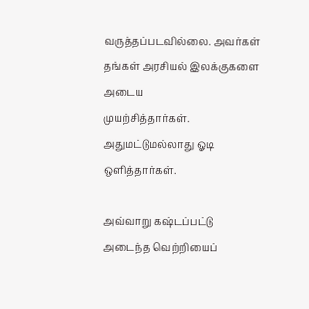வருத்தப்படவில்லை. அவர்கள் தங்கள் அரசியல் இலக்குகளை அடைய
முயற்சித்தார்கள். அதுமட்டுமல்லாது ஓடி ஒளித்தார்கள்.

அவ்வாறு கஷ்டப்பட்டு அடைந்த வெற்றியைப்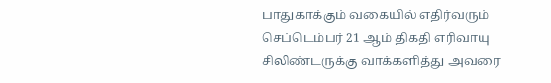பாதுகாக்கும் வகையில் எதிர்வரும்
செப்டெம்பர் 21 ஆம் திகதி எரிவாயு சிலிண்டருக்கு வாக்களித்து அவரை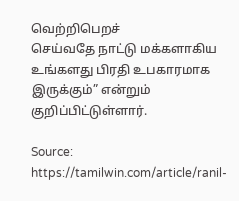வெற்றிபெறச்
செய்வதே நாட்டு மக்களாகிய உங்களது பிரதி உபகாரமாக இருக்கும்” என்றும் குறிப்பிட்டுள்ளார்.

Source: https://tamilwin.com/article/ranil-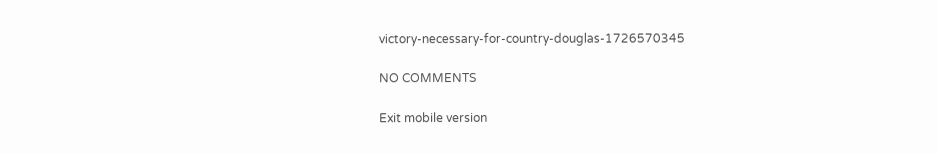victory-necessary-for-country-douglas-1726570345

NO COMMENTS

Exit mobile version